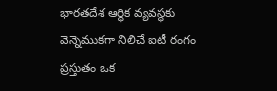భారతదేశ ఆర్థిక వ్యవస్థకు వెన్నెముకగా నిలిచే ఐటీ రంగం ప్రస్తుతం ఒక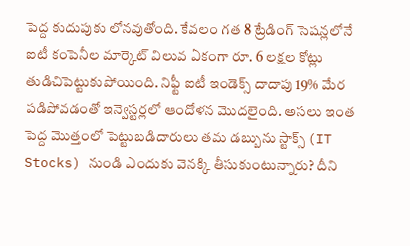పెద్ద కుదుపుకు లోనవుతోంది. కేవలం గత 8 ట్రేడింగ్ సెషన్లలోనే ఐటీ కంపెనీల మార్కెట్ విలువ ఏకంగా రూ. 6 లక్షల కోట్లు తుడిచిపెట్టుకుపోయింది. నిఫ్టీ ఐటీ ఇండెక్స్ దాదాపు 19% మేర పడిపోవడంతో ఇన్వెస్టర్లలో ఆందోళన మొదలైంది. అసలు ఇంత పెద్ద మొత్తంలో పెట్టుబడిదారులు తమ డబ్బును స్టాక్స్ (IT Stocks) నుండి ఎందుకు వెనక్కి తీసుకుంటున్నారు? దీని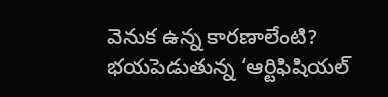వెనుక ఉన్న కారణాలేంటి? భయపెడుతున్న ‘ఆర్టిఫిషియల్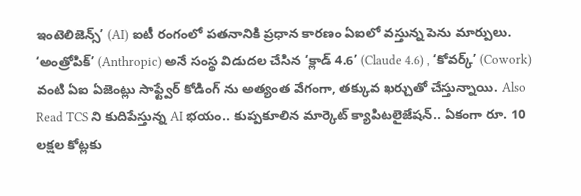ఇంటెలిజెన్స్’ (AI) ఐటీ రంగంలో పతనానికి ప్రధాన కారణం ఏఐలో వస్తున్న పెను మార్పులు. ‘అంత్రోపిక్’ (Anthropic) అనే సంస్థ విడుదల చేసిన ‘క్లాడ్ 4.6’ (Claude 4.6) , ‘కోవర్క్’ (Cowork) వంటి ఏఐ ఏజెంట్లు సాఫ్ట్వేర్ కోడింగ్ ను అత్యంత వేగంగా, తక్కువ ఖర్చుతో చేస్తున్నాయి. Also Read TCS ని కుదిపేస్తున్న AI భయం.. కుప్పకూలిన మార్కెట్ క్యాపిటలైజేషన్.. ఏకంగా రూ. 10 లక్షల కోట్లకు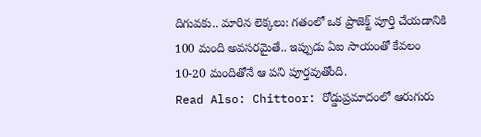దిగువకు.. మారిన లెక్కలు: గతంలో ఒక ప్రాజెక్ట్ పూర్తి చేయడానికి 100 మంది అవసరమైతే.. ఇప్పుడు ఏఐ సాయంతో కేవలం 10-20 మందితోనే ఆ పని పూర్తవుతోంది.
Read Also: Chittoor: రోడ్డుప్రమాదంలో ఆరుగురు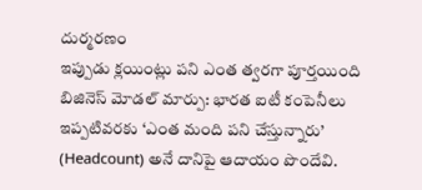దుర్మరణం
ఇప్పుడు క్లయింట్లు పని ఎంత త్వరగా పూర్తయింది
బిజినెస్ మోడల్ మార్పు: భారత ఐటీ కంపెనీలు ఇప్పటివరకు ‘ఎంత మంది పని చేస్తున్నారు’ (Headcount) అనే దానిపై ఆదాయం పొందేవి.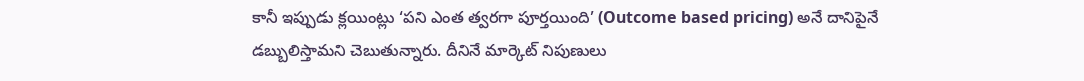కానీ ఇప్పుడు క్లయింట్లు ‘పని ఎంత త్వరగా పూర్తయింది’ (Outcome based pricing) అనే దానిపైనే డబ్బులిస్తామని చెబుతున్నారు. దీనినే మార్కెట్ నిపుణులు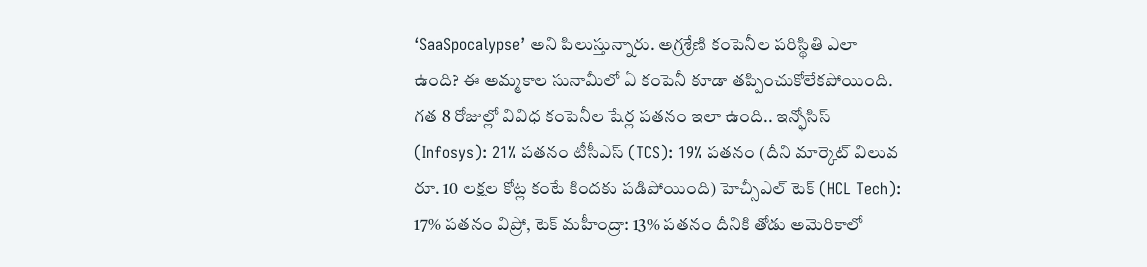‘SaaSpocalypse’ అని పిలుస్తున్నారు. అగ్రశ్రేణి కంపెనీల పరిస్థితి ఎలా ఉంది? ఈ అమ్మకాల సునామీలో ఏ కంపెనీ కూడా తప్పించుకోలేకపోయింది. గత 8 రోజుల్లో వివిధ కంపెనీల షేర్ల పతనం ఇలా ఉంది.. ఇన్ఫోసిస్ (Infosys): 21% పతనం టీసీఎస్ (TCS): 19% పతనం (దీని మార్కెట్ విలువ రూ. 10 లక్షల కోట్ల కంటే కిందకు పడిపోయింది) హెచ్సీఎల్ టెక్ (HCL Tech): 17% పతనం విప్రో, టెక్ మహీంద్రా: 13% పతనం దీనికి తోడు అమెరికాలో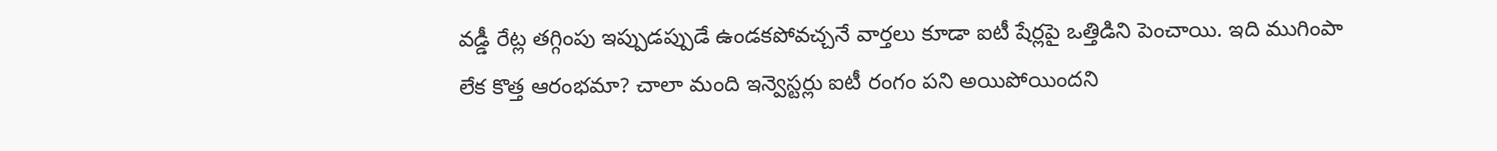వడ్డీ రేట్ల తగ్గింపు ఇప్పుడప్పుడే ఉండకపోవచ్చనే వార్తలు కూడా ఐటీ షేర్లపై ఒత్తిడిని పెంచాయి. ఇది ముగింపా లేక కొత్త ఆరంభమా? చాలా మంది ఇన్వెస్టర్లు ఐటీ రంగం పని అయిపోయిందని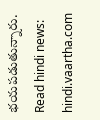భయపడుతున్నారు.
Read hindi news: hindi.vaartha.com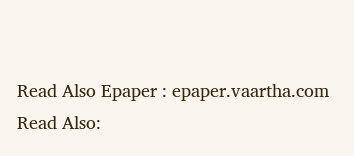Read Also Epaper : epaper.vaartha.com
Read Also: